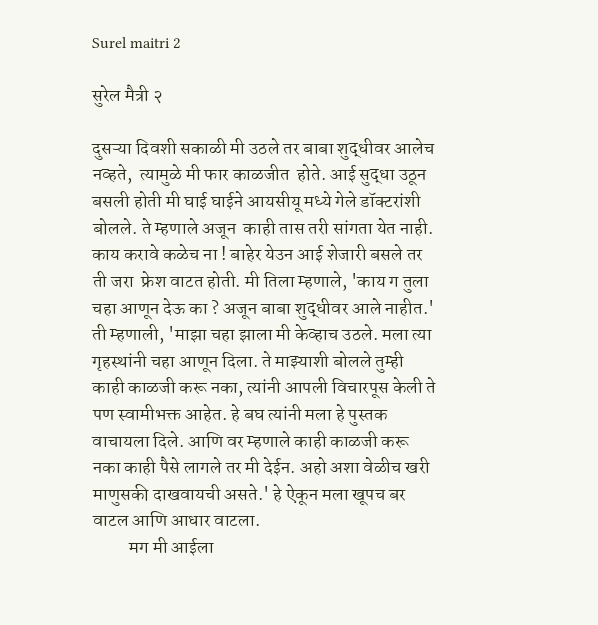Surel maitri 2

सुरेल मैत्री २

दुसऱ्या दिवशी सकाळी मी उठले तर बाबा शुद्धीवर आलेच नव्हते,  त्यामुळे मी फार काळजीत  होते. आई सुद्धा उठून बसली होती मी घाई घाईने आयसीयू मध्ये गेले डॉक्टरांशी बोलले. ते म्हणाले अजून  काही तास तरी सांगता येत नाही. काय करावे कळेच ना ! बाहेर येउन आई शेजारी बसले तर ती जरा  फ्रेश वाटत होती. मी तिला म्हणाले, 'काय ग तुला चहा आणून देऊ का ? अजून बाबा शुद्धीवर आले नाहीत.' ती म्हणाली, 'माझा चहा झाला मी केव्हाच उठले. मला त्या गृहस्थांनी चहा आणून दिला. ते माझ्याशी बोलले तुम्ही काही काळजी करू नका, त्यांनी आपली विचारपूस केली ते पण स्वामीभक्त आहेत. हे बघ त्यांनी मला हे पुस्तक वाचायला दिले. आणि वर म्हणाले काही काळजी करू नका काही पैसे लागले तर मी देईन. अहो अशा वेळीच खरी माणुसकी दाखवायची असते.' हे ऐकून मला खूपच बर वाटल आणि आधार वाटला.
          मग मी आईला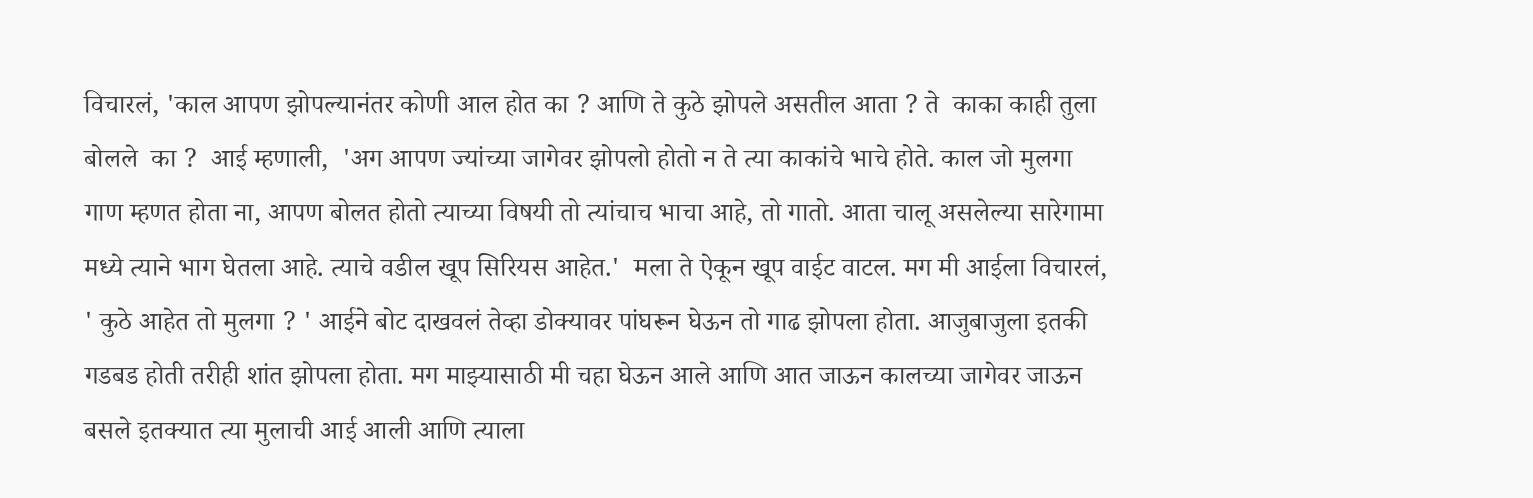विचारलं, 'काल आपण झोपल्यानंतर कोणी आल होत का ? आणि ते कुठे झोपले असतील आता ? ते  काका काही तुला बोलले  का ?  आई म्हणाली,  'अग आपण ज्यांच्या जागेवर झोपलो होतो न ते त्या काकांचे भाचे होते. काल जो मुलगा गाण म्हणत होता ना, आपण बोलत होतो त्याच्या विषयी तो त्यांचाच भाचा आहे, तो गातो. आता चालू असलेल्या सारेगामा मध्ये त्याने भाग घेतला आहे. त्याचे वडील खूप सिरियस आहेत.'  मला ते ऐकून खूप वाईट वाटल. मग मी आईला विचारलं, ' कुठे आहेत तो मुलगा ? ' आईने बोट दाखवलं तेव्हा डोक्यावर पांघरून घेऊन तो गाढ झोपला होता. आजुबाजुला इतकी गडबड होती तरीही शांत झोपला होता. मग माझ्यासाठी मी चहा घेऊन आले आणि आत जाऊन कालच्या जागेवर जाऊन बसले इतक्यात त्या मुलाची आई आली आणि त्याला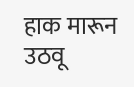हाक मारून  उठवू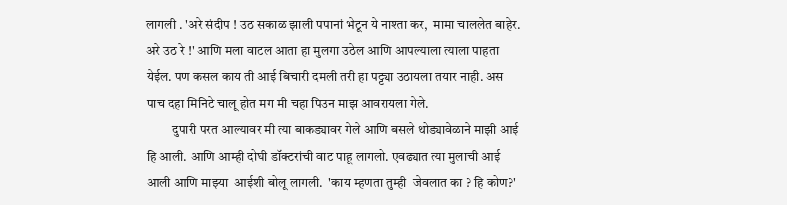लागली . 'अरे संदीप ! उठ सकाळ झाली पपानां भेटून ये नाश्ता कर,  मामा चाललेत बाहेर.  अरे उठ रे !' आणि मला वाटल आता हा मुलगा उठेल आणि आपल्याला त्याला पाहता येईल. पण कसल काय ती आई बिचारी दमली तरी हा पट्ट्या उठायला तयार नाही. अस पाच दहा मिनिटे चालू होत मग मी चहा पिउन माझ आवरायला गेले.
          दुपारी परत आल्यावर मी त्या बाकड्यावर गेले आणि बसले थोड्यावेळाने माझी आई हि आली. आणि आम्ही दोघी डॉक्टरांची वाट पाहू लागलो. एवढ्यात त्या मुलाची आई आली आणि माझ्या  आईशी बोलू लागली.  'काय म्हणता तुम्ही  जेवलात का ? हि कोण?'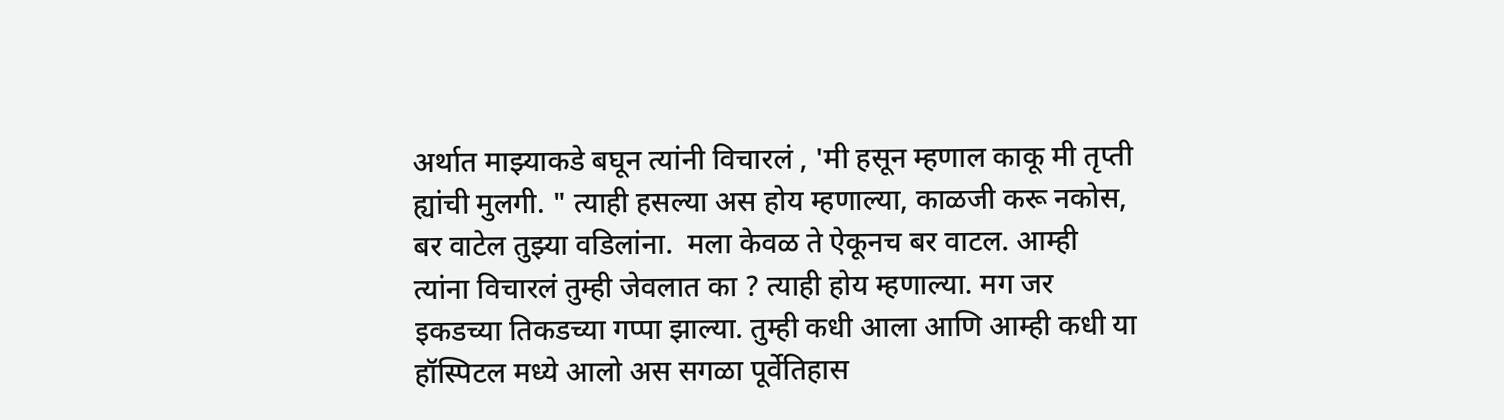अर्थात माझ्याकडे बघून त्यांनी विचारलं , 'मी हसून म्हणाल काकू मी तृप्ती  ह्यांची मुलगी. " त्याही हसल्या अस होय म्हणाल्या, काळजी करू नकोस,  बर वाटेल तुझ्या वडिलांना.  मला केवळ ते ऐकूनच बर वाटल. आम्ही त्यांना विचारलं तुम्ही जेवलात का ? त्याही होय म्हणाल्या. मग जर इकडच्या तिकडच्या गप्पा झाल्या. तुम्ही कधी आला आणि आम्ही कधी या हॉस्पिटल मध्ये आलो अस सगळा पूर्वेतिहास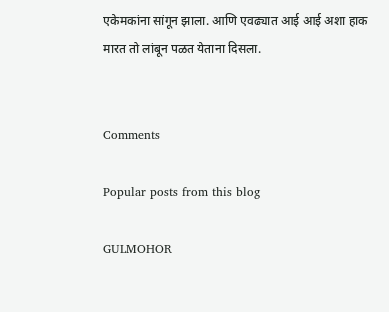एकेमकांना सांगून झाला. आणि एवढ्यात आई आई अशा हाक मारत तो लांबून पळत येताना दिसला.


Comments

Popular posts from this blog

GULMOHOR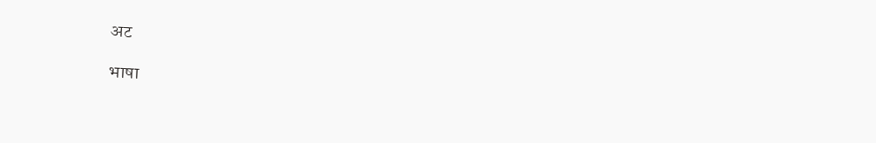अट

भाषा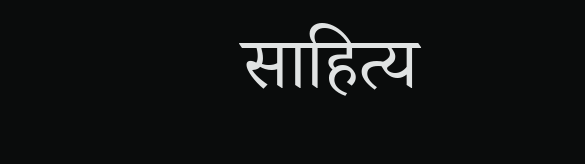साहित्य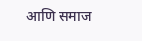आणि समाज